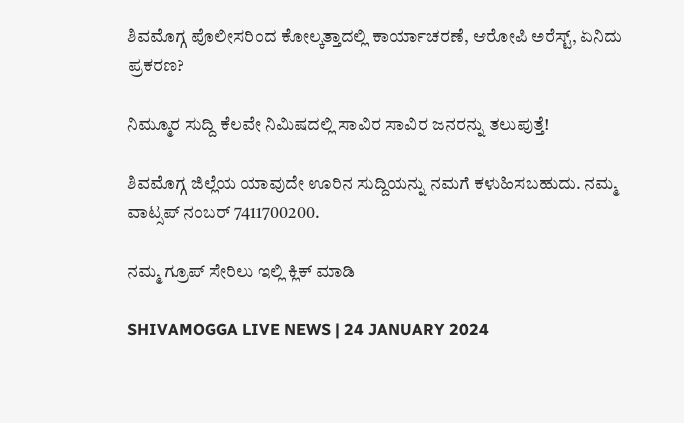ಶಿವಮೊಗ್ಗ ಪೊಲೀಸರಿಂದ ಕೋಲ್ಕತ್ತಾದಲ್ಲಿ ಕಾರ್ಯಾಚರಣೆ, ಆರೋಪಿ ಅರೆಸ್ಟ್‌, ಏನಿದು ಪ್ರಕರಣ?

ನಿಮ್ಮೂರ ಸುದ್ದಿ ಕೆಲವೇ ನಿಮಿಷದಲ್ಲಿ ಸಾವಿರ ಸಾವಿರ ಜನರನ್ನು ತಲುಪುತ್ತೆ!

ಶಿವಮೊಗ್ಗ ಜಿಲ್ಲೆಯ ಯಾವುದೇ ಊರಿನ ಸುದ್ದಿಯನ್ನು ನಮಗೆ ಕಳುಹಿಸಬಹುದು. ನಮ್ಮ ವಾಟ್ಸಪ್‌ ನಂಬರ್ 7411700200.

ನಮ್ಮ ಗ್ರೂಪ್‌ ಸೇರಿಲು ಇಲ್ಲಿ ಕ್ಲಿಕ್‌ ಮಾಡಿ

SHIVAMOGGA LIVE NEWS | 24 JANUARY 2024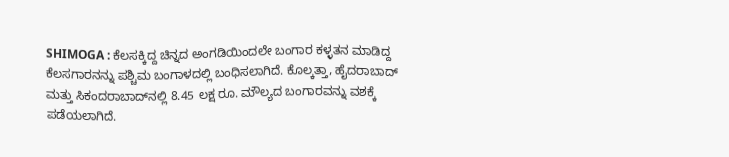SHIMOGA : ಕೆಲಸಕ್ಕಿದ್ದ ಚಿನ್ನದ ಅಂಗಡಿಯಿಂದಲೇ ಬಂಗಾರ ಕಳ್ಳತನ ಮಾಡಿದ್ದ ಕೆಲಸಗಾರನನ್ನು ಪಶ್ಚಿಮ ಬಂಗಾಳದಲ್ಲಿ ಬಂಧಿಸಲಾಗಿದೆ. ಕೊಲ್ಕತ್ತಾ, ಹೈದರಾಬಾದ್‌ ಮತ್ತು ಸಿಕಂದರಾಬಾದ್‌ನಲ್ಲಿ 8.45 ಲಕ್ಷ ರೂ. ಮೌಲ್ಯದ ಬಂಗಾರವನ್ನು ವಶಕ್ಕೆ ಪಡೆಯಲಾಗಿದೆ.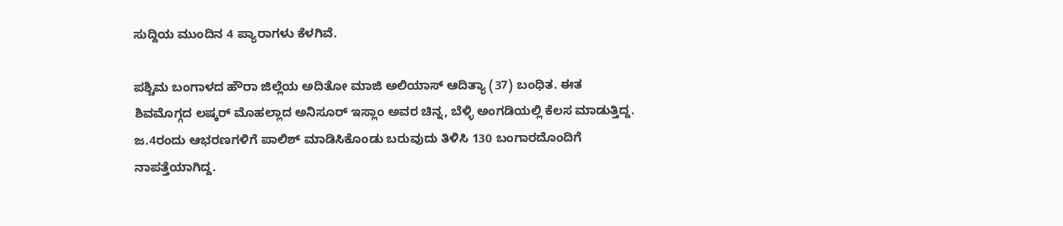ಸುದ್ದಿಯ ಮುಂದಿನ 4 ಪ್ಯಾರಾಗಳು ಕೆಳಗಿವೆ.

ಪಶ್ಚಿಮ ಬಂಗಾಳದ ಹೌರಾ ಜಿಲ್ಲೆಯ ಅದಿತೋ ಮಾಜಿ ಅಲಿಯಾಸ್‌ ಆದಿತ್ಯಾ (37) ಬಂಧಿತ. ಈತ ಶಿವಮೊಗ್ಗದ ಲಷ್ಕರ್‌ ಮೊಹಲ್ಲಾದ ಅನಿಸೂರ್‌ ಇಸ್ಲಾಂ ಅವರ ಚಿನ್ನ, ಬೆಳ್ಳಿ ಅಂಗಡಿಯಲ್ಲಿ ಕೆಲಸ ಮಾಡುತ್ತಿದ್ದ. ಜ.4ರಂದು ಆಭರಣಗಳಿಗೆ ಪಾಲಿಶ್‌ ಮಾಡಿಸಿಕೊಂಡು ಬರುವುದು ತಿಳಿಸಿ 130 ಬಂಗಾರದೊಂದಿಗೆ ನಾಪತ್ತೆಯಾಗಿದ್ದ.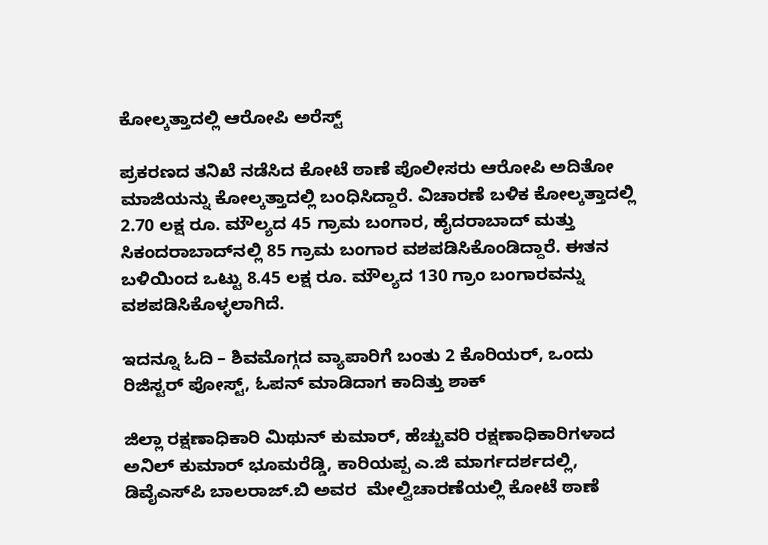ಕೋಲ್ಕತ್ತಾದಲ್ಲಿ ಆರೋಪಿ ಅರೆಸ್ಟ್‌

ಪ್ರಕರಣದ ತನಿಖೆ ನಡೆಸಿದ ಕೋಟೆ ಠಾಣೆ ಪೊಲೀಸರು ಆರೋಪಿ ಅದಿತೋ ಮಾಜಿಯನ್ನು ಕೋಲ್ಕತ್ತಾದಲ್ಲಿ ಬಂಧಿಸಿದ್ದಾರೆ. ವಿಚಾರಣೆ ಬಳಿಕ ಕೋಲ್ಕತ್ತಾದಲ್ಲಿ 2.70 ಲಕ್ಷ ರೂ. ಮೌಲ್ಯದ 45 ಗ್ರಾಮ ಬಂಗಾರ, ಹೈದರಾಬಾದ್‌ ಮತ್ತು ಸಿಕಂದರಾಬಾದ್‌ನಲ್ಲಿ 85 ಗ್ರಾಮ ಬಂಗಾರ ವಶಪಡಿಸಿಕೊಂಡಿದ್ದಾರೆ. ಈತನ ಬಳಿಯಿಂದ ಒಟ್ಟು 8.45 ಲಕ್ಷ ರೂ. ಮೌಲ್ಯದ 130 ಗ್ರಾಂ ಬಂಗಾರವನ್ನು ವಶಪಡಿಸಿಕೊಳ್ಳಲಾಗಿದೆ.

ಇದನ್ನೂ ಓದಿ – ಶಿವಮೊಗ್ಗದ ವ್ಯಾಪಾರಿಗೆ ಬಂತು 2 ಕೊರಿಯರ್‌, ಒಂದು ರಿಜಿಸ್ಟರ್‌ ಪೋಸ್ಟ್‌, ಓಪನ್‌ ಮಾಡಿದಾಗ ಕಾದಿತ್ತು ಶಾಕ್

ಜಿಲ್ಲಾ ರಕ್ಷಣಾಧಿಕಾರಿ ಮಿಥುನ್‌ ಕುಮಾರ್‌, ಹೆಚ್ಚುವರಿ ರಕ್ಷಣಾಧಿಕಾರಿಗಳಾದ ಅನಿಲ್‌ ಕುಮಾರ್‌ ಭೂಮರೆಡ್ಡಿ, ಕಾರಿಯಪ್ಪ ಎ.ಜಿ ಮಾರ್ಗದರ್ಶದಲ್ಲಿ, ಡಿವೈಎಸ್‌ಪಿ ಬಾಲರಾಜ್.ಬಿ ಅವರ  ಮೇಲ್ವಿಚಾರಣೆಯಲ್ಲಿ ಕೋಟೆ ಠಾಣೆ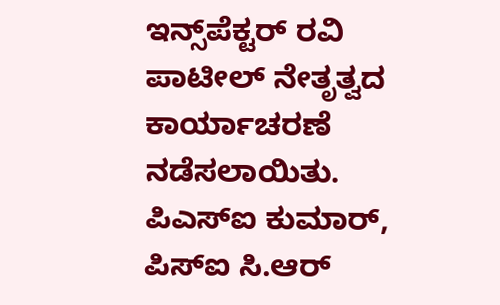ಇನ್ಸ್‌ಪೆಕ್ಟರ್‌ ರವಿ ಪಾಟೀಲ್ ನೇತೃತ್ವದ ಕಾರ್ಯಾಚರಣೆ ನಡೆಸಲಾಯಿತು. ಪಿಎಸ್‌ಐ ಕುಮಾರ್, ಪಿಸ್‌ಐ ಸಿ.ಆರ್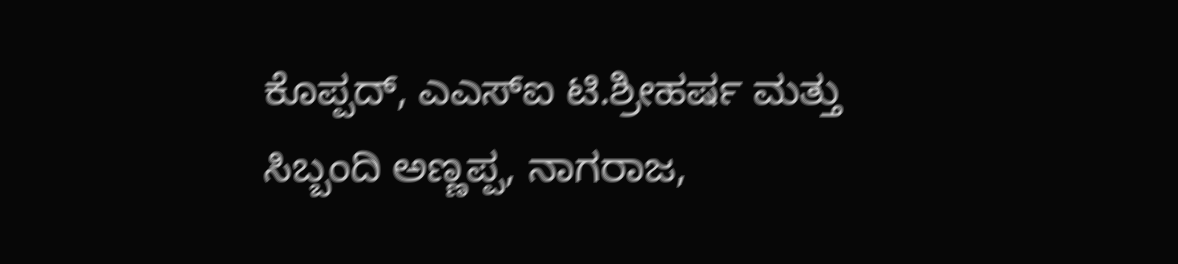ಕೊಪ್ಪದ್, ಎಎಸ್‌ಐ ಟಿ.ಶ್ರೀಹರ್ಷ ಮತ್ತು ಸಿಬ್ಬಂದಿ ಅಣ್ಣಪ್ಪ, ನಾಗರಾಜ,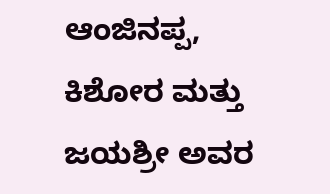ಆಂಜಿನಪ್ಪ, ಕಿಶೋರ ಮತ್ತು  ಜಯಶ್ರೀ ಅವರ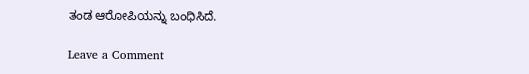ತಂಡ ಆರೋಪಿಯನ್ನು ಬಂಧಿಸಿದೆ.

Leave a Comment